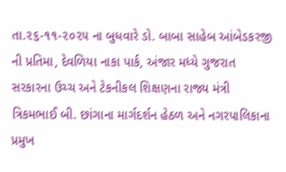તા.૨૬-૧૧-૨૦૨૫ ના બુધવારે ડો. બાબા સાહેબ આંબેડકરજી ની પ્રતિમા, દેવળિયા નાકા પાર્ક, અંજાર મધ્યે ગુજરાત સરકારના ઉચ્ચ અને ટેકનીકલ શિક્ષણના રાજ્ય મંત્રી ત્રિકમભાઈ બી. છાંગાના માર્ગદર્શન હેઠળ અને નગરપાલિકાના પ્રમુખ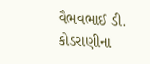વૈભવભાઈ ડી. કોડરાણીના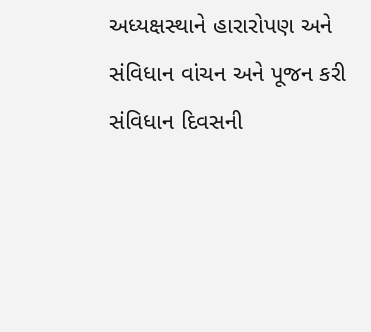અધ્યક્ષસ્થાને હારારોપણ અને સંવિધાન વાંચન અને પૂજન કરી સંવિધાન દિવસની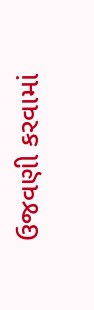ઉજવણી કરવામાં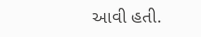આવી હતી.